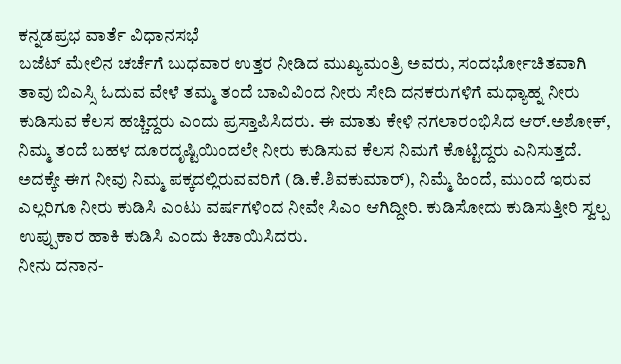ಕನ್ನಡಪ್ರಭ ವಾರ್ತೆ ವಿಧಾನಸಭೆ
ಬಜೆಟ್ ಮೇಲಿನ ಚರ್ಚೆಗೆ ಬುಧವಾರ ಉತ್ತರ ನೀಡಿದ ಮುಖ್ಯಮಂತ್ರಿ ಅವರು, ಸಂದರ್ಭೋಚಿತವಾಗಿ ತಾವು ಬಿಎಸ್ಸಿ ಓದುವ ವೇಳೆ ತಮ್ಮ ತಂದೆ ಬಾವಿವಿಂದ ನೀರು ಸೇದಿ ದನಕರುಗಳಿಗೆ ಮಧ್ಯಾಹ್ನ ನೀರು ಕುಡಿಸುವ ಕೆಲಸ ಹಚ್ಚಿದ್ದರು ಎಂದು ಪ್ರಸ್ತಾಪಿಸಿದರು. ಈ ಮಾತು ಕೇಳಿ ನಗಲಾರಂಭಿಸಿದ ಆರ್.ಅಶೋಕ್, ನಿಮ್ಮ ತಂದೆ ಬಹಳ ದೂರದೃಷ್ಟಿಯಿಂದಲೇ ನೀರು ಕುಡಿಸುವ ಕೆಲಸ ನಿಮಗೆ ಕೊಟ್ಟಿದ್ದರು ಎನಿಸುತ್ತದೆ. ಅದಕ್ಕೇ ಈಗ ನೀವು ನಿಮ್ಮ ಪಕ್ಕದಲ್ಲಿರುವವರಿಗೆ (ಡಿ.ಕೆ.ಶಿವಕುಮಾರ್), ನಿಮ್ಮೆ ಹಿಂದೆ, ಮುಂದೆ ಇರುವ ಎಲ್ಲರಿಗೂ ನೀರು ಕುಡಿಸಿ ಎಂಟು ವರ್ಷಗಳಿಂದ ನೀವೇ ಸಿಎಂ ಆಗಿದ್ದೀರಿ. ಕುಡಿಸೋದು ಕುಡಿಸುತ್ತೀರಿ ಸ್ವಲ್ಪ ಉಪ್ಪುಕಾರ ಹಾಕಿ ಕುಡಿಸಿ ಎಂದು ಕಿಚಾಯಿಸಿದರು.
ನೀನು ದನಾನ-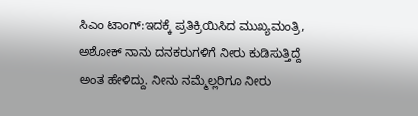ಸಿಎಂ ಟಾಂಗ್:ಇದಕ್ಕೆ ಪ್ರತಿಕ್ರಿಯಿಸಿದ ಮುಖ್ಯಮಂತ್ರಿ, ಅಶೋಕ್ ನಾನು ದನಕರುಗಳಿಗೆ ನೀರು ಕುಡಿಸುತ್ತಿದ್ದೆ ಅಂತ ಹೇಳಿದ್ದು. ನೀನು ನಮ್ಮೆಲ್ಲರಿಗೂ ನೀರು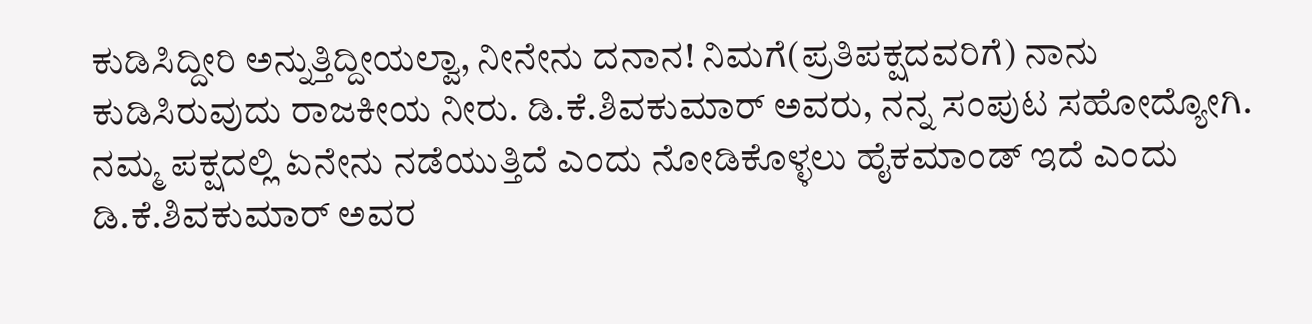ಕುಡಿಸಿದ್ದೀರಿ ಅನ್ನುತ್ತಿದ್ದೀಯಲ್ವಾ, ನೀನೇನು ದನಾನ! ನಿಮಗೆ(ಪ್ರತಿಪಕ್ಷದವರಿಗೆ) ನಾನು ಕುಡಿಸಿರುವುದು ರಾಜಕೀಯ ನೀರು. ಡಿ.ಕೆ.ಶಿವಕುಮಾರ್ ಅವರು, ನನ್ನ ಸಂಪುಟ ಸಹೋದ್ಯೋಗಿ. ನಮ್ಮ ಪಕ್ಷದಲ್ಲಿ ಏನೇನು ನಡೆಯುತ್ತಿದೆ ಎಂದು ನೋಡಿಕೊಳ್ಳಲು ಹೈಕಮಾಂಡ್ ಇದೆ ಎಂದು ಡಿ.ಕೆ.ಶಿವಕುಮಾರ್ ಅವರ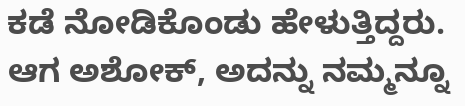ಕಡೆ ನೋಡಿಕೊಂಡು ಹೇಳುತ್ತಿದ್ದರು. ಆಗ ಅಶೋಕ್, ಅದನ್ನು ನಮ್ಮನ್ನೂ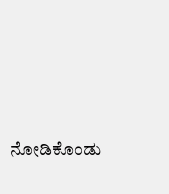ನೋಡಿಕೊಂಡು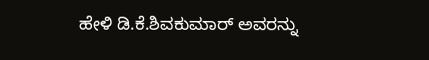ಹೇಳಿ ಡಿ.ಕೆ.ಶಿವಕುಮಾರ್ ಅವರನ್ನು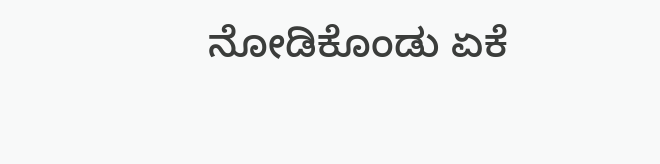ನೋಡಿಕೊಂಡು ಏಕೆ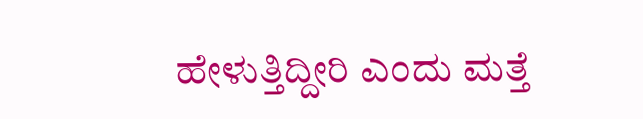ಹೇಳುತ್ತಿದ್ದೀರಿ ಎಂದು ಮತ್ತೆ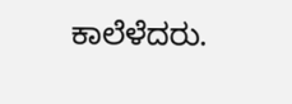ಕಾಲೆಳೆದರು.